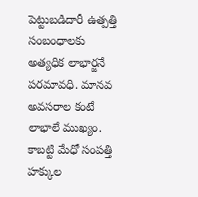పెట్టుబడిదారీ ఉత్పత్తి సంబంధాలకు అత్యధిక లాభార్జనే పరమావధి. మానవ అవసరాల కంటే లాభాలే ముఖ్యం. కాబట్టి మేధో సంపత్తి హక్కుల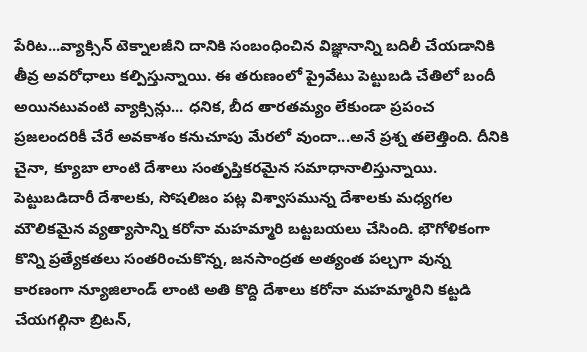పేరిట...వ్యాక్సిన్ టెక్నాలజీని దానికి సంబంధించిన విజ్ఞానాన్ని బదిలీ చేయడానికి తీవ్ర అవరోధాలు కల్పిస్తున్నాయి. ఈ తరుణంలో ప్రైవేటు పెట్టుబడి చేతిలో బందీ అయినటువంటి వ్యాక్సిన్లు... ధనిక, బీద తారతమ్యం లేకుండా ప్రపంచ ప్రజలందరికీ చేరే అవకాశం కనుచూపు మేరలో వుందా...అనే ప్రశ్న తలెత్తింది. దీనికి చైనా, క్యూబా లాంటి దేశాలు సంతృప్తికరమైన సమాధానాలిస్తున్నాయి.
పెట్టుబడిదారీ దేశాలకు, సోషలిజం పట్ల విశ్వాసమున్న దేశాలకు మధ్యగల మౌలికమైన వ్యత్యాసాన్ని కరోనా మహమ్మారి బట్టబయలు చేసింది. భౌగోళికంగా కొన్ని ప్రత్యేకతలు సంతరించుకొన్న, జనసాంద్రత అత్యంత పల్చగా వున్న కారణంగా న్యూజిలాండ్ లాంటి అతి కొద్ది దేశాలు కరోనా మహమ్మారిని కట్టడి చేయగల్గినా బ్రిటన్,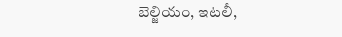బెల్జియం, ఇటలీ,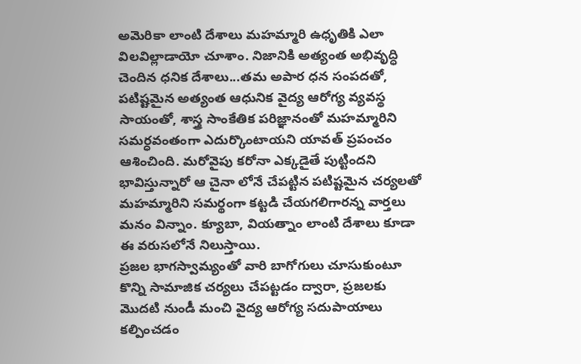అమెరికా లాంటి దేశాలు మహమ్మారి ఉధృతికి ఎలా విలవిల్లాడాయో చూశాం. నిజానికి అత్యంత అభివృద్ధి చెందిన ధనిక దేశాలు...తమ అపార ధన సంపదతో, పటిష్టమైన అత్యంత ఆధునిక వైద్య ఆరోగ్య వ్యవస్థ సాయంతో, శాస్త్ర సాంకేతిక పరిజ్ఞానంతో మహమ్మారిని సమర్ధవంతంగా ఎదుర్కొంటాయని యావత్ ప్రపంచం ఆశించింది. మరోవైపు కరోనా ఎక్కడైతే పుట్టిందని భావిస్తున్నారో ఆ చైనా లోనే చేపట్టిన పటిష్టమైన చర్యలతో మహమ్మారిని సమర్థంగా కట్టడి చేయగలిగారన్న వార్తలు మనం విన్నాం. క్యూబా, వియత్నాం లాంటి దేశాలు కూడా ఈ వరుసలోనే నిలుస్తాయి.
ప్రజల భాగస్వామ్యంతో వారి బాగోగులు చూసుకుంటూ కొన్ని సామాజిక చర్యలు చేపట్టడం ద్వారా, ప్రజలకు మొదటి నుండీ మంచి వైద్య ఆరోగ్య సదుపాయాలు కల్పించడం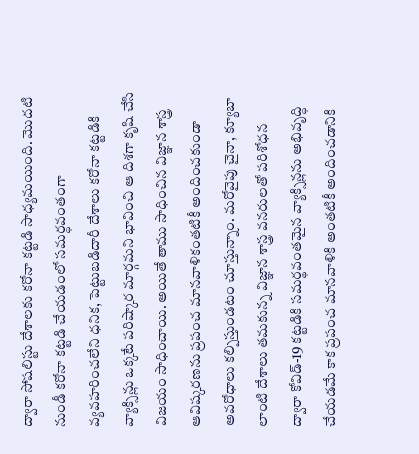ద్వారా సోషలిస్టు దేశాలకు కరోనా కట్టడి సాధ్యమయింది. మొదటి నుండీ కరోనా కట్టడి చేయడంలో సమర్ధవంతంగా వ్యవహరించలేని ధనిక, పెట్టుబడిదారీ దేశాలు కరోనా కట్టడికి వ్యాక్సిన్లు ఒక్కటే పరిష్కార మార్గమని భావించి ఆ దిశగా కృషి చేసి విజయం సాధించాయి. అయితే తాము సాధించిన విజ్ఞాన శాస్త్ర ఆవిష్కరణను ప్రపంచ మానవాళికంతటికీ అందించకుండా అవరోధాలు కల్పిస్తుండటం చూస్తున్నాం. మరోవైపు చైనా, క్యూబా లాంటి దేశాలు తమకున్న విజ్ఞాన శాస్త్ర వనరులతో పరిశోధన ద్వారా కోవిడ్-19 కట్టడికి సమర్థవంతమైన వ్యాక్సిన్లను అభివృద్ధి చేయడమే కాక ప్రపంచ మానవాళికి అంతటికీ అందించడానికి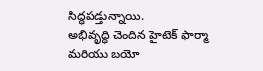సిద్ధపడ్తున్నాయి.
అభివృద్ధి చెందిన హైటెక్ ఫార్మా మరియు బయో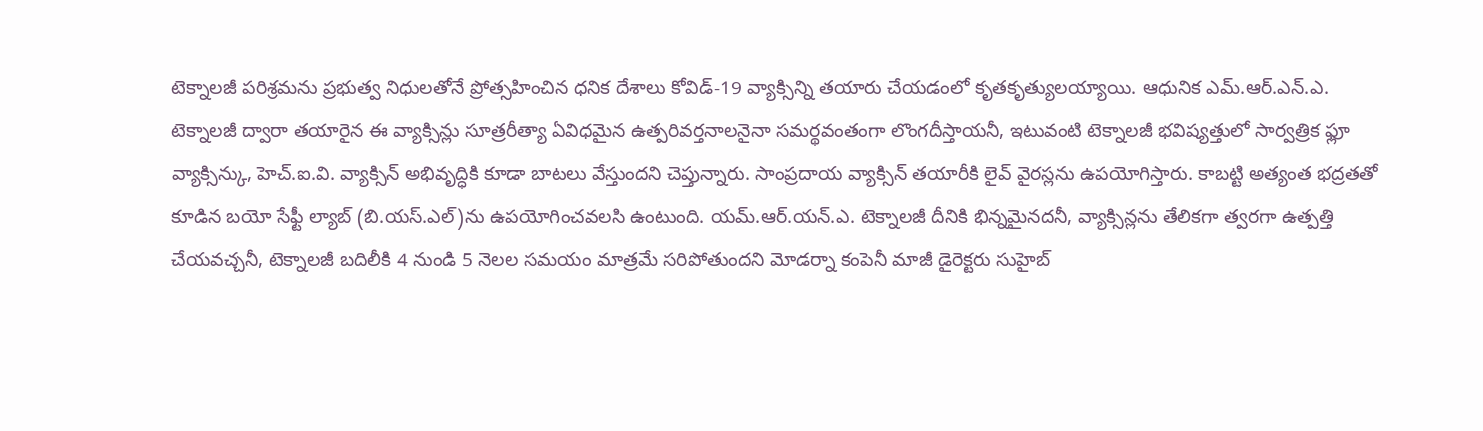టెక్నాలజీ పరిశ్రమను ప్రభుత్వ నిధులతోనే ప్రోత్సహించిన ధనిక దేశాలు కోవిడ్-19 వ్యాక్సిన్ని తయారు చేయడంలో కృతకృత్యులయ్యాయి. ఆధునిక ఎమ్.ఆర్.ఎన్.ఎ. టెక్నాలజీ ద్వారా తయారైన ఈ వ్యాక్సిన్లు సూత్రరీత్యా ఏవిధమైన ఉత్పరివర్తనాలనైనా సమర్థవంతంగా లొంగదీస్తాయనీ, ఇటువంటి టెక్నాలజీ భవిష్యత్తులో సార్వత్రిక ఫ్లూ వ్యాక్సిన్కు, హెచ్.ఐ.వి. వ్యాక్సిన్ అభివృద్ధికి కూడా బాటలు వేస్తుందని చెప్తున్నారు. సాంప్రదాయ వ్యాక్సిన్ తయారీకి లైవ్ వైరస్లను ఉపయోగిస్తారు. కాబట్టి అత్యంత భద్రతతో కూడిన బయో సేఫ్టీ ల్యాబ్ (బి.యస్.ఎల్)ను ఉపయోగించవలసి ఉంటుంది. యమ్.ఆర్.యన్.ఎ. టెక్నాలజీ దీనికి భిన్నమైనదనీ, వ్యాక్సిన్లను తేలికగా త్వరగా ఉత్పత్తి చేయవచ్చనీ, టెక్నాలజీ బదిలీకి 4 నుండి 5 నెలల సమయం మాత్రమే సరిపోతుందని మోడర్నా కంపెనీ మాజీ డైరెక్టరు సుహైబ్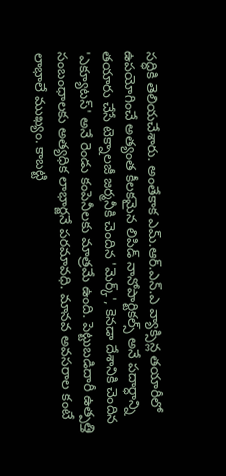సద్ధికి తెలియచేశారు. అంతేకాక ఎమ్.ఆర్.ఎన్.ఎ వ్యాక్సిన్ల తయారీలో ఉపయోగించే అత్యంత కీలకమైన లిపిడ్ నానోపార్టికల్స్ అనే పదార్ధాన్ని తయారు చేసే టెక్నాలజీ జర్మనీకి చెందిన 'మెర్క్', కెనడా దేశానికి చెందిన 'ఎక్యూటస్' అనే రెండు కంపెనీలకు మాత్రమే ఉంది. పెట్టుబడిదారీ ఉత్పత్తి సంబంధాలకు అత్యధిక లాభార్జనే పరమావధి. మానవ అవసరాల కంటే లాభాలే ముఖ్యం. కాబట్టి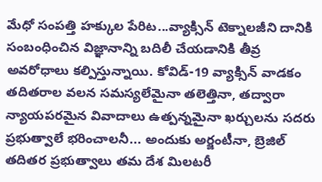మేధో సంపత్తి హక్కుల పేరిట...వ్యాక్సిన్ టెక్నాలజీని దానికి సంబంధించిన విజ్ఞానాన్ని బదిలీ చేయడానికి తీవ్ర అవరోధాలు కల్పిస్తున్నాయి. కోవిడ్-19 వ్యాక్సిన్ వాడకం తదితరాల వలన సమస్యలేమైనా తలెత్తినా, తద్వారా న్యాయపరమైన వివాదాలు ఉత్పన్నమైనా ఖర్చులను సదరు ప్రభుత్వాలే భరించాలనీ... అందుకు అర్జంటీనా, బ్రెజిల్ తదితర ప్రభుత్వాలు తమ దేశ మిలటరీ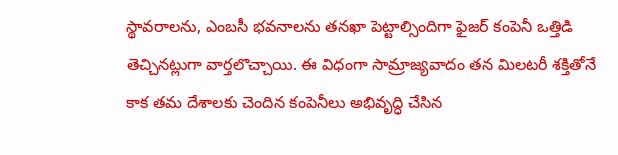స్థావరాలను, ఎంబసీ భవనాలను తనఖా పెట్టాల్సిందిగా ఫైజర్ కంపెనీ ఒత్తిడి తెచ్చినట్లుగా వార్తలొచ్చాయి. ఈ విధంగా సామ్రాజ్యవాదం తన మిలటరీ శక్తితోనే కాక తమ దేశాలకు చెందిన కంపెనీలు అభివృద్ధి చేసిన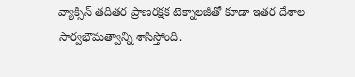వ్యాక్సిన్ తదితర ప్రాణరక్షక టెక్నాలజీతో కూడా ఇతర దేశాల సార్వభౌమత్వాన్ని శాసిస్తోంది.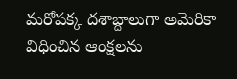మరోపక్క దశాబ్దాలుగా అమెరికా విధించిన ఆంక్షలను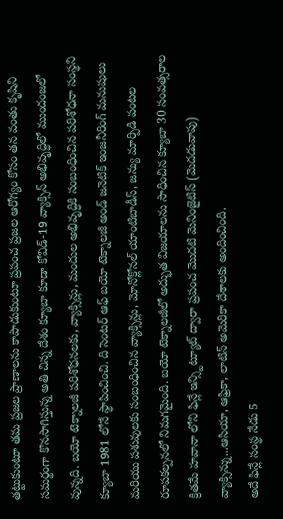తట్టుకుంటూ తమ ప్రజల ప్రాణాలను కాపాడుకుంటూ ప్రపంచ ప్రజల ఆరోగ్యం కోసం తన వంతు కృషిని సమర్థంగా కొనసాగిస్తున్న అతి చిన్న దేశం క్యూబా కూడా కోవిడ్-19 వ్యాక్సిన్ అభివృద్ధిలో ముందంజలో వున్నది. బయో టెక్నాలజీ పరిశోధనలకు, వ్యాక్సిన్లు, మందుల అభివృద్ధికి సంబంధించిన పరిశోధనా సంస్థని క్యూబా 1981 లోనే స్థాపించించి. ది సెంటర్ ఆఫ్ బయో టెక్నాలజీ అండ్ జనెటిక్ ఇంజనీరింగ్ మనుషులు మరియు పశువులకు సంబంధించిన వ్యాక్సిన్లు, మోనోక్లోనల్ యాంటిబాడీస్, జన్యు మార్పిడి పంటల రూపకల్పనలో నిమగమైంది. బయో టెక్నాలజీలో అద్భుత విజయాలను సాధించిన క్యూబా 30 సంవత్సరాల క్రితమే హవానా లోని ఫిన్లే ఇన్స్టిట్యూట్ ద్వారా ప్రపంచ మొదటి మెనింజైటిస్ (మెదడువాపు) వ్యాక్సిన్ను...ఆసియా, ఆఫ్రికా, లాటిన్ అమెరికా దేశాలకు అందించింది.
అదే ఫిన్లే సంస్థ నేడు 5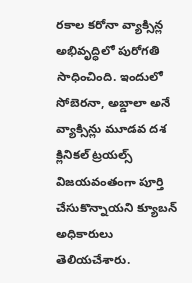రకాల కరోనా వ్యాక్సిన్ల అభివృద్ధిలో పురోగతి సాధించింది. ఇందులో సోబెరనా, అబ్డాలా అనే వ్యాక్సిన్లు మూడవ దశ క్లినికల్ ట్రయల్స్ విజయవంతంగా పూర్తి చేసుకొన్నాయని క్యూబన్ అధికారులు తెలియచేశారు.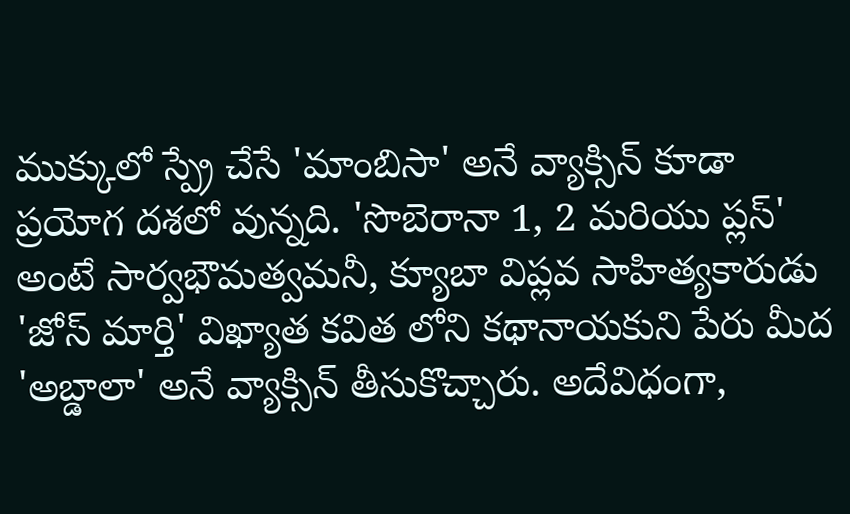ముక్కులో స్ప్రే చేసే 'మాంబిసా' అనే వ్యాక్సిన్ కూడా ప్రయోగ దశలో వున్నది. 'సొబెరానా 1, 2 మరియు ప్లస్' అంటే సార్వభౌమత్వమనీ, క్యూబా విప్లవ సాహిత్యకారుడు 'జోస్ మార్తి' విఖ్యాత కవిత లోని కథానాయకుని పేరు మీద 'అబ్డాలా' అనే వ్యాక్సిన్ తీసుకొచ్చారు. అదేవిధంగా,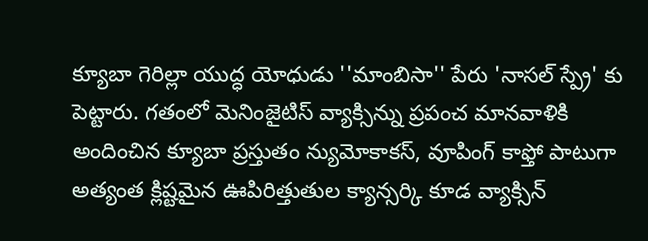క్యూబా గెరిల్లా యుద్ధ యోధుడు ''మాంబిసా'' పేరు 'నాసల్ స్ప్రే' కు పెట్టారు. గతంలో మెనింజైటిస్ వ్యాక్సిన్ను ప్రపంచ మానవాళికి అందించిన క్యూబా ప్రస్తుతం న్యుమోకాకస్, వూపింగ్ కాఫ్తో పాటుగా అత్యంత క్లిష్టమైన ఊపిరిత్తుతుల క్యాన్సర్కి కూడ వ్యాక్సిన్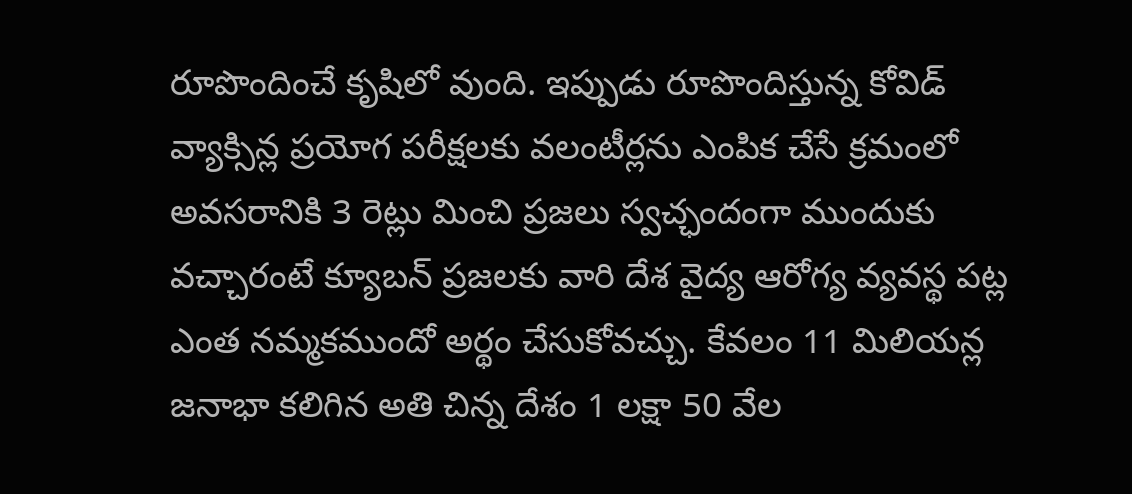రూపొందించే కృషిలో వుంది. ఇప్పుడు రూపొందిస్తున్న కోవిడ్ వ్యాక్సిన్ల ప్రయోగ పరీక్షలకు వలంటీర్లను ఎంపిక చేసే క్రమంలో అవసరానికి 3 రెట్లు మించి ప్రజలు స్వచ్ఛందంగా ముందుకు వచ్చారంటే క్యూబన్ ప్రజలకు వారి దేశ వైద్య ఆరోగ్య వ్యవస్థ పట్ల ఎంత నమ్మకముందో అర్థం చేసుకోవచ్చు. కేవలం 11 మిలియన్ల జనాభా కలిగిన అతి చిన్న దేశం 1 లక్షా 50 వేల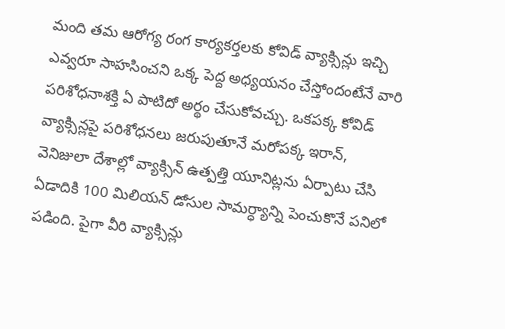మంది తమ ఆరోగ్య రంగ కార్యకర్తలకు కోవిడ్ వ్యాక్సిన్లు ఇచ్చి ఎవ్వరూ సాహసించని ఒక్క పెద్ద అధ్యయనం చేస్తోందంటేనే వారి పరిశోధనాశక్తి ఏ పాటిదో అర్థం చేసుకోవచ్చు. ఒకపక్క కోవిడ్ వ్యాక్సిన్లపై పరిశోధనలు జరుపుతూనే మరోపక్క ఇరాన్, వెనిజులా దేశాల్లో వ్యాక్సిన్ ఉత్పత్తి యూనిట్లను ఏర్పాటు చేసి ఏడాదికి 100 మిలియన్ డోసుల సామర్ధ్యాన్ని పెంచుకొనే పనిలో పడింది. పైగా వీరి వ్యాక్సిన్లు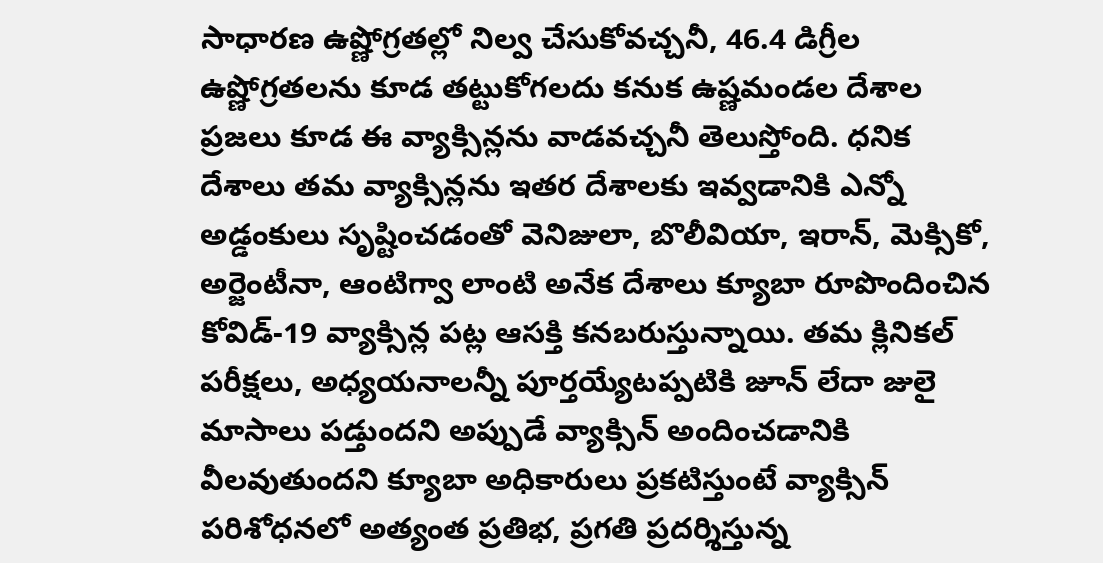సాధారణ ఉష్ణోగ్రతల్లో నిల్వ చేసుకోవచ్చనీ, 46.4 డిగ్రీల ఉష్ణోగ్రతలను కూడ తట్టుకోగలదు కనుక ఉష్ణమండల దేశాల ప్రజలు కూడ ఈ వ్యాక్సిన్లను వాడవచ్చనీ తెలుస్తోంది. ధనిక దేశాలు తమ వ్యాక్సిన్లను ఇతర దేశాలకు ఇవ్వడానికి ఎన్నో అడ్డంకులు సృష్టించడంతో వెనిజులా, బొలీవియా, ఇరాన్, మెక్సికో, అర్జెంటీనా, ఆంటిగ్వా లాంటి అనేక దేశాలు క్యూబా రూపొందించిన కోవిడ్-19 వ్యాక్సిన్ల పట్ల ఆసక్తి కనబరుస్తున్నాయి. తమ క్లినికల్ పరీక్షలు, అధ్యయనాలన్నీ పూర్తయ్యేటప్పటికి జూన్ లేదా జులై మాసాలు పడ్తుందని అప్పుడే వ్యాక్సిన్ అందించడానికి వీలవుతుందని క్యూబా అధికారులు ప్రకటిస్తుంటే వ్యాక్సిన్ పరిశోధనలో అత్యంత ప్రతిభ, ప్రగతి ప్రదర్శిస్తున్న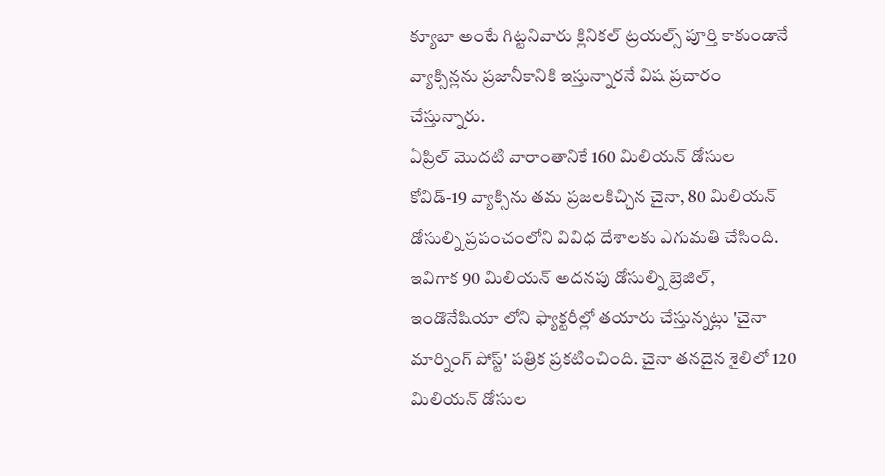క్యూబా అంటే గిట్టనివారు క్లినికల్ ట్రయల్స్ పూర్తి కాకుండానే వ్యాక్సిన్లను ప్రజానీకానికి ఇస్తున్నారనే విష ప్రచారం చేస్తున్నారు.
ఏప్రిల్ మొదటి వారాంతానికే 160 మిలియన్ డోసుల కోవిడ్-19 వ్యాక్సిను తమ ప్రజలకిచ్చిన చైనా, 80 మిలియన్ డోసుల్ని ప్రపంచంలోని వివిధ దేశాలకు ఎగుమతి చేసింది. ఇవిగాక 90 మిలియన్ అదనపు డోసుల్ని బ్రెజిల్, ఇండొనేషియా లోని ఫ్యాక్టరీల్లో తయారు చేస్తున్నట్లు 'చైనా మార్నింగ్ పోస్ట్' పత్రిక ప్రకటించింది. చైనా తనదైన శైలిలో 120 మిలియన్ డోసుల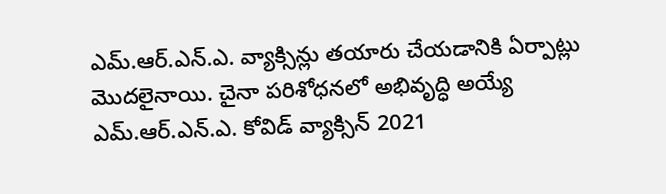ఎమ్.ఆర్.ఎన్.ఎ. వ్యాక్సిన్లు తయారు చేయడానికి ఏర్పాట్లు మొదలైనాయి. చైనా పరిశోధనలో అభివృద్ధి అయ్యే ఎమ్.ఆర్.ఎన్.ఎ. కోవిడ్ వ్యాక్సిన్ 2021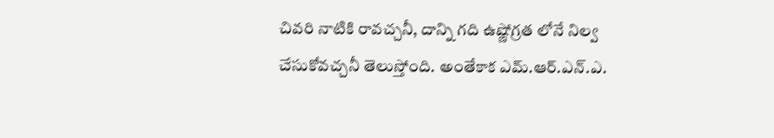చివరి నాటికి రావచ్చనీ, దాన్ని గది ఉష్ణోగ్రత లోనే నిల్వ చేసుకోవచ్చనీ తెలుస్తోంది. అంతేకాక ఎమ్.ఆర్.ఎన్.ఎ.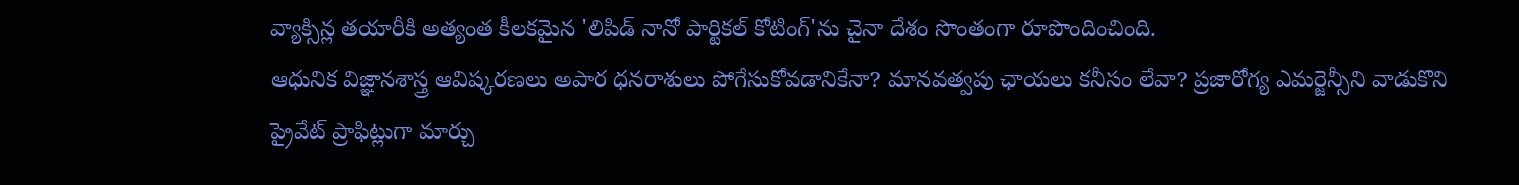వ్యాక్సిన్ల తయారీకి అత్యంత కీలకమైన 'లిపిడ్ నానో పార్టికల్ కోటింగ్'ను చైనా దేశం సొంతంగా రూపొందించింది.
ఆధునిక విజ్ఞానశాస్త్ర ఆవిష్కరణలు అపార ధనరాశులు పోగేసుకోవడానికేనా? మానవత్వపు ఛాయలు కనీసం లేవా? ప్రజారోగ్య ఎమర్జెన్సీని వాడుకొని ప్రైవేట్ ప్రాఫిట్లుగా మార్చు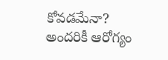కోవడమేనా? అందరికీ ఆరోగ్యం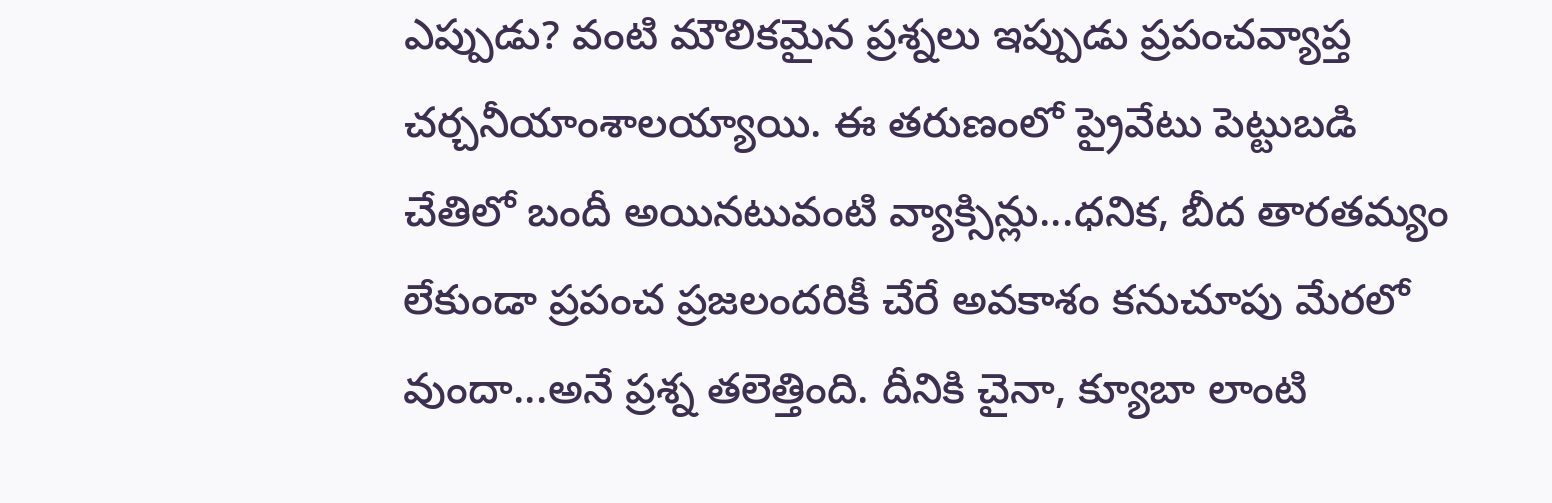ఎప్పుడు? వంటి మౌలికమైన ప్రశ్నలు ఇప్పుడు ప్రపంచవ్యాప్త చర్చనీయాంశాలయ్యాయి. ఈ తరుణంలో ప్రైవేటు పెట్టుబడి చేతిలో బందీ అయినటువంటి వ్యాక్సిన్లు...ధనిక, బీద తారతమ్యం లేకుండా ప్రపంచ ప్రజలందరికీ చేరే అవకాశం కనుచూపు మేరలో వుందా...అనే ప్రశ్న తలెత్తింది. దీనికి చైనా, క్యూబా లాంటి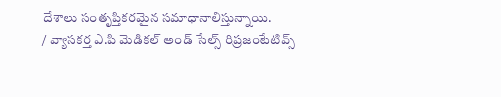దేశాలు సంతృప్తికరమైన సమాధానాలిస్తున్నాయి.
/ వ్యాసకర్త ఎ.పి మెడికల్ అండ్ సేల్స్ రిప్రజంటేటివ్స్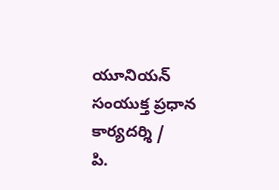యూనియన్ సంయుక్త ప్రధాన కార్యదర్శి /
పి.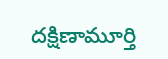దక్షిణామూర్తి